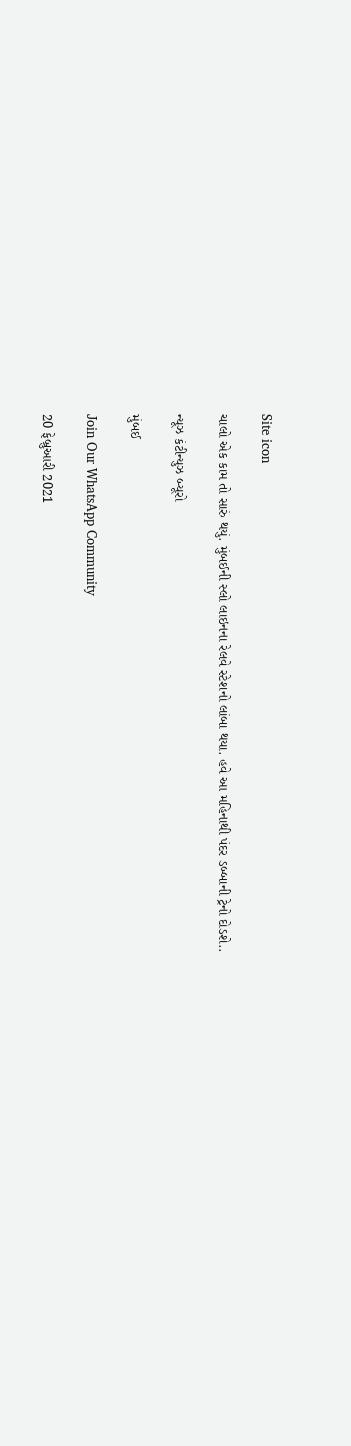Site icon

ચાલો એક કામ તો સારું થયું. મુંબઈની સ્લો લાઇનના રેલવે સ્ટેશનો લાંબા થયા. હવે આ મહિનાથી પંદર ડબ્બાની ટ્રેનો દોડશે..

ન્યૂઝ કંટીન્યુઝ બ્યૂરો

મુંબઈ

Join Our WhatsApp Community

20 ફેબ્રુઆરી 2021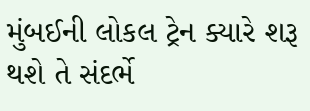મુંબઈની લોકલ ટ્રેન ક્યારે શરૂ થશે તે સંદર્ભે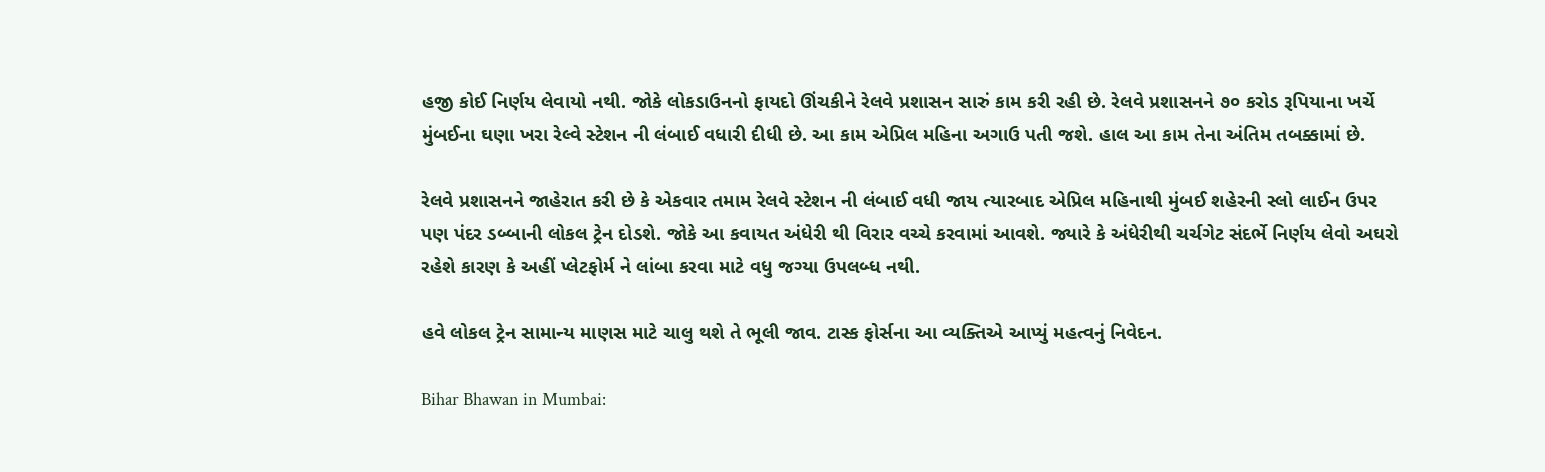હજી કોઈ નિર્ણય લેવાયો નથી. જોકે લોકડાઉનનો ફાયદો ઊંચકીને રેલવે પ્રશાસન સારું કામ કરી રહી છે. રેલવે પ્રશાસનને ૭૦ કરોડ રૂપિયાના ખર્ચે મુંબઈના ઘણા ખરા રેલ્વે સ્ટેશન ની લંબાઈ વધારી દીધી છે. આ કામ એપ્રિલ મહિના અગાઉ પતી જશે. હાલ આ કામ તેના અંતિમ તબક્કામાં છે.

રેલવે પ્રશાસનને જાહેરાત કરી છે કે એકવાર તમામ રેલવે સ્ટેશન ની લંબાઈ વધી જાય ત્યારબાદ એપ્રિલ મહિનાથી મુંબઈ શહેરની સ્લો લાઈન ઉપર પણ પંદર ડબ્બાની લોકલ ટ્રેન દોડશે. જોકે આ કવાયત અંધેરી થી વિરાર વચ્ચે કરવામાં આવશે. જ્યારે કે અંધેરીથી ચર્ચગેટ સંદર્ભે નિર્ણય લેવો અઘરો રહેશે કારણ કે અહીં પ્લેટફોર્મ ને લાંબા કરવા માટે વધુ જગ્યા ઉપલબ્ધ નથી.

હવે લોકલ ટ્રેન સામાન્ય માણસ માટે ચાલુ થશે તે ભૂલી જાવ. ટાસ્ક ફોર્સના આ વ્યક્તિએ આપ્યું મહત્વનું નિવેદન.

Bihar Bhawan in Mumbai: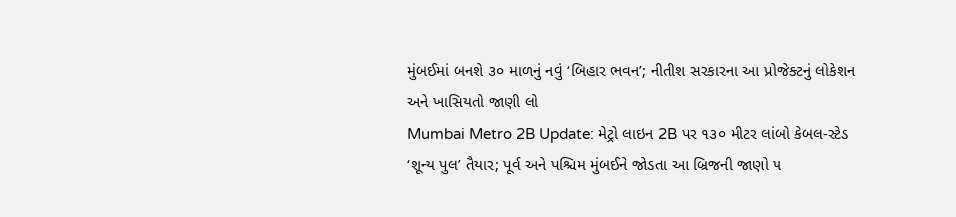મુંબઈમાં બનશે ૩૦ માળનું નવું ‘બિહાર ભવન’; નીતીશ સરકારના આ પ્રોજેક્ટનું લોકેશન અને ખાસિયતો જાણી લો
Mumbai Metro 2B Update: મેટ્રો લાઇન 2B પર ૧૩૦ મીટર લાંબો કેબલ-સ્ટેડ ‘શૂન્ય પુલ’ તૈયાર; પૂર્વ અને પશ્ચિમ મુંબઈને જોડતા આ બ્રિજની જાણો ૫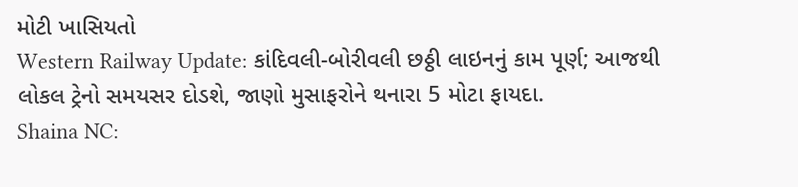મોટી ખાસિયતો
Western Railway Update: કાંદિવલી-બોરીવલી છઠ્ઠી લાઇનનું કામ પૂર્ણ; આજથી લોકલ ટ્રેનો સમયસર દોડશે, જાણો મુસાફરોને થનારા 5 મોટા ફાયદા.
Shaina NC: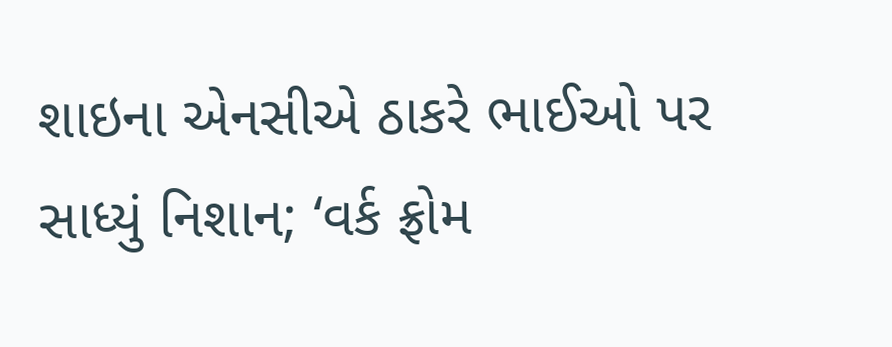શાઇના એનસીએ ઠાકરે ભાઈઓ પર સાધ્યું નિશાન; ‘વર્ક ફ્રોમ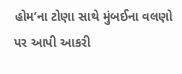હોમ’ના ટોણા સાથે મુંબઈના વલણો પર આપી આકરી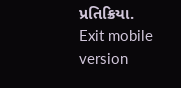પ્રતિક્રિયા.
Exit mobile version